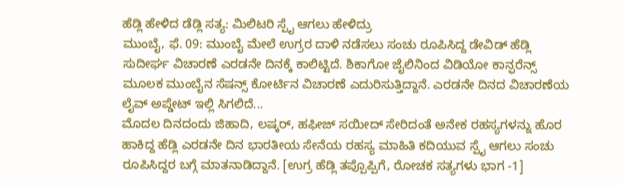ಹೆಡ್ಲಿ ಹೇಳಿದ ಡೆಡ್ಲಿ ಸತ್ಯ: ಮಿಲಿಟರಿ ಸ್ಪೈ ಆಗಲು ಹೇಳಿದ್ರು
ಮುಂಬೈ, ಫೆ. 09: ಮುಂಬೈ ಮೇಲೆ ಉಗ್ರರ ದಾಳಿ ನಡೆಸಲು ಸಂಚು ರೂಪಿಸಿದ್ದ ಡೇವಿಡ್ ಹೆಡ್ಲಿ ಸುದೀರ್ಘ ವಿಚಾರಣೆ ಎರಡನೇ ದಿನಕ್ಕೆ ಕಾಲಿಟ್ಟಿದೆ. ಶಿಕಾಗೋ ಜೈಲಿನಿಂದ ವಿಡಿಯೋ ಕಾನ್ಫರೆನ್ಸ್ ಮೂಲಕ ಮುಂಬೈನ ಸೆಷನ್ಸ್ ಕೋರ್ಟಿನ ವಿಚಾರಣೆ ಎದುರಿಸುತ್ತಿದ್ದಾನೆ. ಎರಡನೇ ದಿನದ ವಿಚಾರಣೆಯ ಲೈವ್ ಅಪ್ಡೇಟ್ ಇಲ್ಲಿ ಸಿಗಲಿದೆ...
ಮೊದಲ ದಿನದಂದು ಜಿಹಾದಿ, ಲಷ್ಕರ್, ಹಫೀಜ್ ಸಯೀದ್ ಸೇರಿದಂತೆ ಅನೇಕ ರಹಸ್ಯಗಳನ್ನು ಹೊರ ಹಾಕಿದ್ದ ಹೆಡ್ಲಿ ಎರಡನೇ ದಿನ ಭಾರತೀಯ ಸೇನೆಯ ರಹಸ್ಯ ಮಾಹಿತಿ ಕದಿಯುವ ಸ್ಪೈ ಆಗಲು ಸಂಚು ರೂಪಿಸಿದ್ದರ ಬಗ್ಗೆ ಮಾತನಾಡಿದ್ದಾನೆ. [ಉಗ್ರ ಹೆಡ್ಲಿ ತಪ್ಪೊಪ್ಪಿಗೆ, ರೋಚಕ ಸತ್ಯಗಳು ಭಾಗ -1]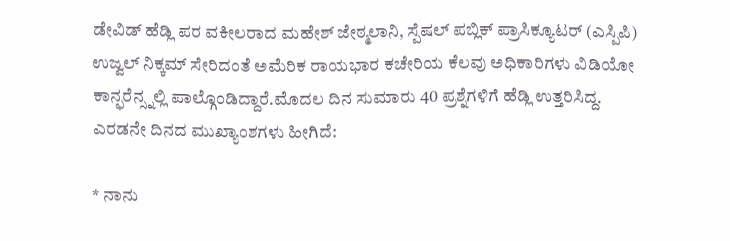ಡೇವಿಡ್ ಹೆಡ್ಲಿ ಪರ ವಕೀಲರಾದ ಮಹೇಶ್ ಜೇಠ್ಮಲಾನಿ, ಸ್ಪೆಷಲ್ ಪಬ್ಲಿಕ್ ಪ್ರಾಸಿಕ್ಯೂಟರ್ (ಎಸ್ಪಿಪಿ) ಉಜ್ವಲ್ ನಿಕ್ಕಮ್ ಸೇರಿದಂತೆ ಅಮೆರಿಕ ರಾಯಭಾರ ಕಚೇರಿಯ ಕೆಲವು ಅಧಿಕಾರಿಗಳು ವಿಡಿಯೋ ಕಾನ್ಫರೆನ್ಸ್ನಲ್ಲಿ ಪಾಲ್ಗೊಂಡಿದ್ದಾರೆ.ಮೊದಲ ದಿನ ಸುಮಾರು 40 ಪ್ರಶ್ನೆಗಳಿಗೆ ಹೆಡ್ಲಿ ಉತ್ತರಿಸಿದ್ದ. ಎರಡನೇ ದಿನದ ಮುಖ್ಯಾಂಶಗಳು ಹೀಗಿದೆ:

* ನಾನು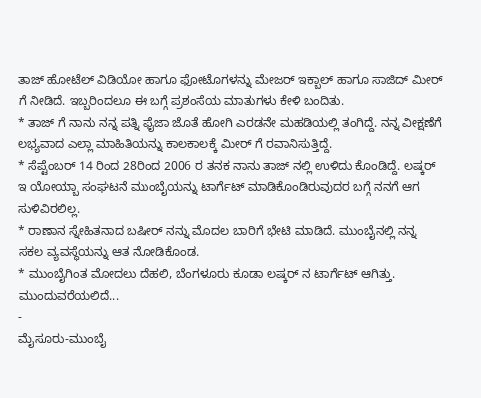ತಾಜ್ ಹೋಟೆಲ್ ವಿಡಿಯೋ ಹಾಗೂ ಫೋಟೊಗಳನ್ನು ಮೇಜರ್ ಇಕ್ಬಾಲ್ ಹಾಗೂ ಸಾಜಿದ್ ಮೀರ್ ಗೆ ನೀಡಿದೆ. ಇಬ್ಬರಿಂದಲೂ ಈ ಬಗ್ಗೆ ಪ್ರಶಂಸೆಯ ಮಾತುಗಳು ಕೇಳಿ ಬಂದಿತು.
* ತಾಜ್ ಗೆ ನಾನು ನನ್ನ ಪತ್ನಿ ಫೈಜಾ ಜೊತೆ ಹೋಗಿ ಎರಡನೇ ಮಹಡಿಯಲ್ಲಿ ತಂಗಿದ್ದೆ. ನನ್ನ ವೀಕ್ಷಣೆಗೆ ಲಭ್ಯವಾದ ಎಲ್ಲಾ ಮಾಹಿತಿಯನ್ನು ಕಾಲಕಾಲಕ್ಕೆ ಮೀರ್ ಗೆ ರವಾನಿಸುತ್ತಿದ್ದೆ.
* ಸೆಪ್ಟೆಂಬರ್ 14 ರಿಂದ 28ರಿಂದ 2006 ರ ತನಕ ನಾನು ತಾಜ್ ನಲ್ಲಿ ಉಳಿದು ಕೊಂಡಿದ್ದೆ. ಲಷ್ಕರ್ ಇ ಯೋಯ್ಬಾ ಸಂಘಟನೆ ಮುಂಬೈಯನ್ನು ಟಾರ್ಗೆಟ್ ಮಾಡಿಕೊಂಡಿರುವುದರ ಬಗ್ಗೆ ನನಗೆ ಆಗ ಸುಳಿವಿರಲಿಲ್ಲ.
* ರಾಣಾನ ಸ್ನೇಹಿತನಾದ ಬಷೀರ್ ನನ್ನು ಮೊದಲ ಬಾರಿಗೆ ಭೇಟಿ ಮಾಡಿದೆ. ಮುಂಬೈನಲ್ಲಿ ನನ್ನ ಸಕಲ ವ್ಯವಸ್ಥೆಯನ್ನು ಆತ ನೋಡಿಕೊಂಡ.
* ಮುಂಬೈಗಿಂತ ಮೋದಲು ದೆಹಲಿ, ಬೆಂಗಳೂರು ಕೂಡಾ ಲಷ್ಕರ್ ನ ಟಾರ್ಗೆಟ್ ಆಗಿತ್ತು.
ಮುಂದುವರೆಯಲಿದೆ...
-
ಮೈಸೂರು-ಮುಂಬೈ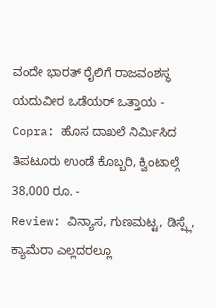ವಂದೇ ಭಾರತ್ ರೈಲಿಗೆ ರಾಜವಂಶಸ್ಥ ಯದುವೀರ ಒಡೆಯರ್ ಒತ್ತಾಯ -
Copra: ಹೊಸ ದಾಖಲೆ ನಿರ್ಮಿಸಿದ ತಿಪಟೂರು ಉಂಡೆ ಕೊಬ್ಬರಿ, ಕ್ವಿಂಟಾಲ್ಗೆ 38,000 ರೂ. -
Review: ವಿನ್ಯಾಸ, ಗುಣಮಟ್ಟ, ಡಿಸ್ಪ್ಲೆ, ಕ್ಯಾಮೆರಾ ಎಲ್ಲದರಲ್ಲೂ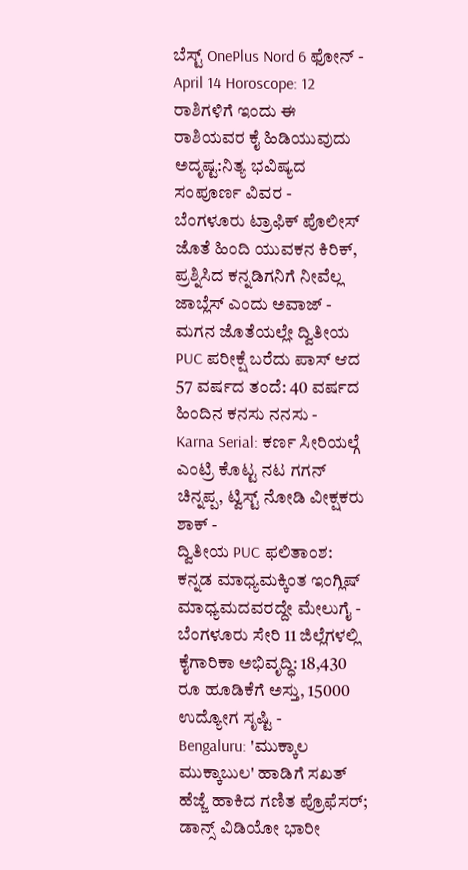ಬೆಸ್ಟ್ OnePlus Nord 6 ಫೋನ್ -
April 14 Horoscope: 12 ರಾಶಿಗಳಿಗೆ ಇಂದು ಈ ರಾಶಿಯವರ ಕೈ ಹಿಡಿಯುವುದು ಅದೃಷ್ಟ:ನಿತ್ಯ ಭವಿಷ್ಯದ ಸಂಪೂರ್ಣ ವಿವರ -
ಬೆಂಗಳೂರು ಟ್ರಾಫಿಕ್ ಪೊಲೀಸ್ ಜೊತೆ ಹಿಂದಿ ಯುವಕನ ಕಿರಿಕ್, ಪ್ರಶ್ನಿಸಿದ ಕನ್ನಡಿಗನಿಗೆ ನೀವೆಲ್ಲ ಜಾಬ್ಲೆಸ್ ಎಂದು ಅವಾಜ್ -
ಮಗನ ಜೊತೆಯಲ್ಲೇ ದ್ವಿತೀಯ PUC ಪರೀಕ್ಷೆ ಬರೆದು ಪಾಸ್ ಆದ 57 ವರ್ಷದ ತಂದೆ: 40 ವರ್ಷದ ಹಿಂದಿನ ಕನಸು ನನಸು -
Karna Serial: ಕರ್ಣ ಸೀರಿಯಲ್ಗೆ ಎಂಟ್ರಿ ಕೊಟ್ಟ ನಟ ಗಗನ್ ಚಿನ್ನಪ್ಪ, ಟ್ವಿಸ್ಟ್ ನೋಡಿ ವೀಕ್ಷಕರು ಶಾಕ್ -
ದ್ವಿತೀಯ PUC ಫಲಿತಾಂಶ: ಕನ್ನಡ ಮಾಧ್ಯಮಕ್ಕಿಂತ ಇಂಗ್ಲಿಷ್ ಮಾಧ್ಯಮದವರದ್ದೇ ಮೇಲುಗೈ -
ಬೆಂಗಳೂರು ಸೇರಿ 11 ಜಿಲ್ಲೆಗಳಲ್ಲಿ ಕೈಗಾರಿಕಾ ಅಭಿವೃದ್ಧಿ: 18,430 ರೂ ಹೂಡಿಕೆಗೆ ಅಸ್ತು, 15000 ಉದ್ಯೋಗ ಸೃಷ್ಟಿ -
Bengaluru: 'ಮುಕ್ಕಾಲ ಮುಕ್ಕಾಬುಲ' ಹಾಡಿಗೆ ಸಖತ್ ಹೆಜ್ಜೆ ಹಾಕಿದ ಗಣಿತ ಪ್ರೊಫೆಸರ್; ಡಾನ್ಸ್ ವಿಡಿಯೋ ಭಾರೀ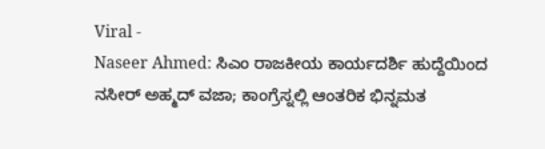Viral -
Naseer Ahmed: ಸಿಎಂ ರಾಜಕೀಯ ಕಾರ್ಯದರ್ಶಿ ಹುದ್ದೆಯಿಂದ ನಸೀರ್ ಅಹ್ಮದ್ ವಜಾ; ಕಾಂಗ್ರೆಸ್ನಲ್ಲಿ ಆಂತರಿಕ ಭಿನ್ನಮತ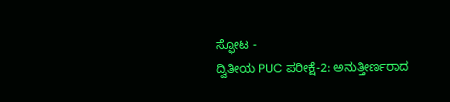ಸ್ಫೋಟ -
ದ್ವಿತೀಯ PUC ಪರೀಕ್ಷೆ-2: ಅನುತ್ತೀರ್ಣರಾದ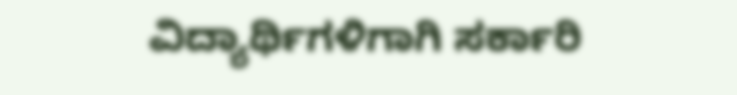ವಿದ್ಯಾರ್ಥಿಗಳಿಗಾಗಿ ಸರ್ಕಾರಿ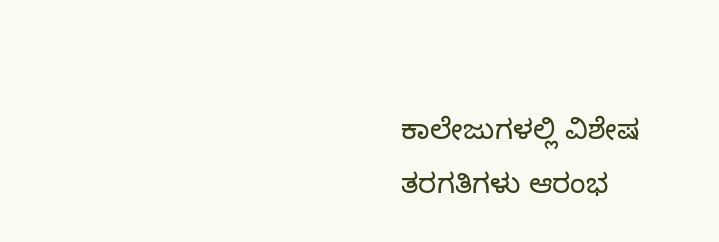ಕಾಲೇಜುಗಳಲ್ಲಿ ವಿಶೇಷ ತರಗತಿಗಳು ಆರಂಭ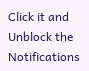Click it and Unblock the Notifications